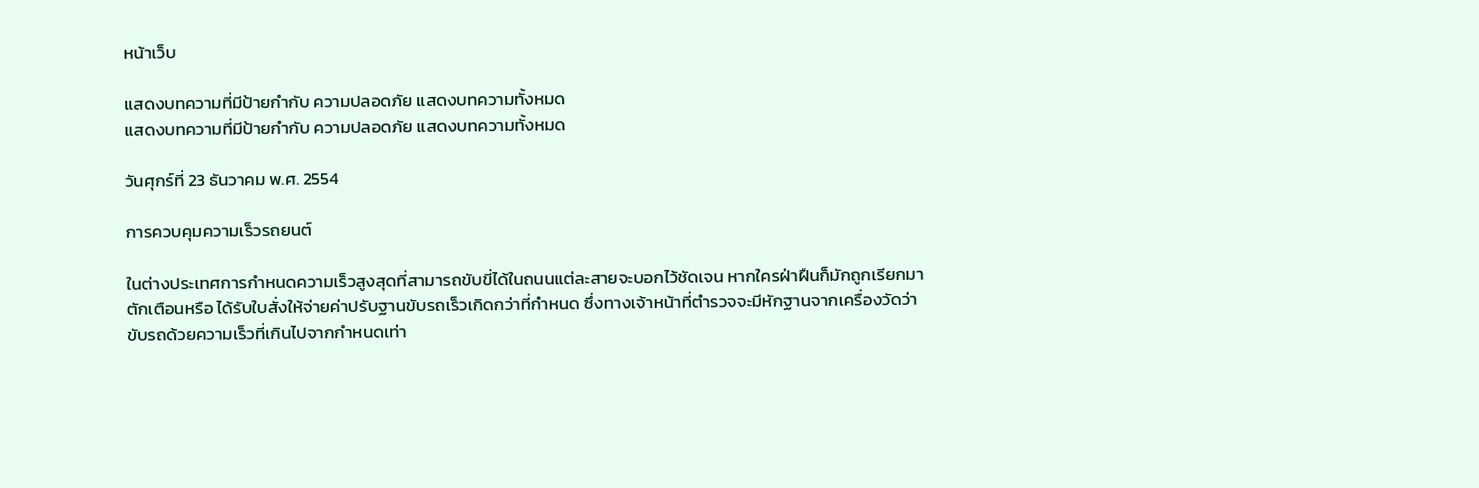หน้าเว็บ

แสดงบทความที่มีป้ายกำกับ ความปลอดภัย แสดงบทความทั้งหมด
แสดงบทความที่มีป้ายกำกับ ความปลอดภัย แสดงบทความทั้งหมด

วันศุกร์ที่ 23 ธันวาคม พ.ศ. 2554

การควบคุมความเร็วรถยนต์

ในต่างประเทศการกำหนดความเร็วสูงสุดที่สามารถขับขี่ได้ในถนนแต่ละสายจะบอกไว้ชัดเจน หากใครฝ่าฝืนก็มักถูกเรียกมาตักเตือนหรือ ได้รับใบสั่งให้จ่ายค่าปรับฐานขับรถเร็วเกิดกว่าที่กำหนด ซึ่งทางเจ้าหน้าที่ตำรวจจะมีหักฐานจากเครื่องวัดว่าขับรถด้วยความเร็วที่เกินไปจากกำหนดเท่า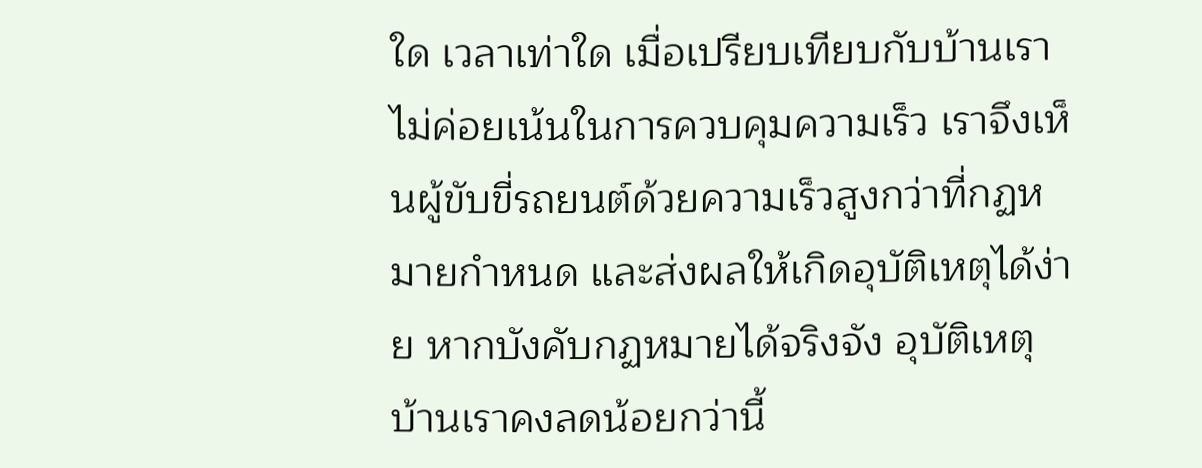ใด เวลาเท่าใด เมื่อเปรียบเทียบกับบ้านเรา ไม่ค่อยเน้นในการควบคุมความเร็ว เราจึงเห็นผู้ขับขี่รถยนต์ด้วยความเร็วสูงกว่าที่กฏหมายกำหนด และส่งผลให้เกิดอุบัติเหตุได้ง่าย หากบังคับกฏหมายได้จริงจัง อุบัติเหตุบ้านเราคงลดน้อยกว่านี้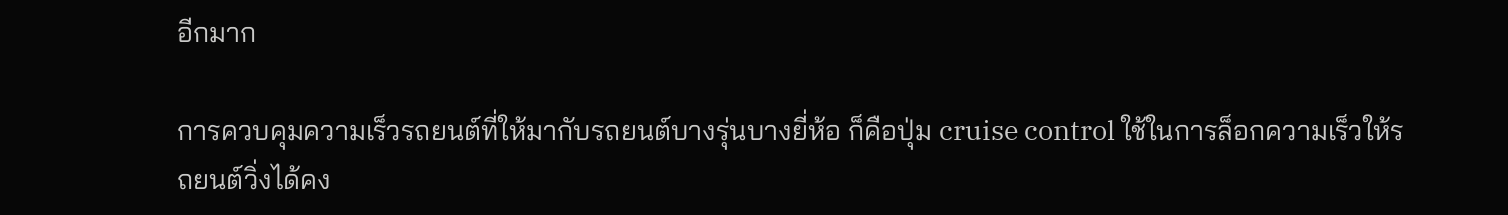อีกมาก

การควบคุมความเร็วรถยนต์ที่ให้มากับรถยนต์บางรุ่นบางยี่ห้อ ก็คือปุ่ม cruise control ใช้ในการล็อกความเร็วให้รถยนต์วิ่งได้คง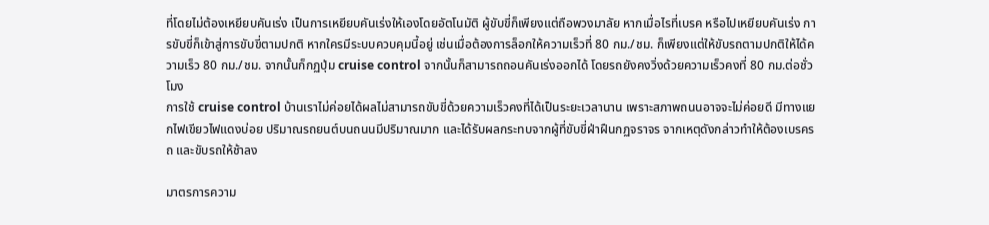ที่โดยไม่ต้องเหยียบคันเร่ง เป็นการเหยียบคันเร่งให้เองโดยอัตโนมัติ ผู้ขับขี่ก็เพียงแต่ถือพวงมาลัย หากเมื่อไรที่เบรค หรือไปเหยียบคันเร่ง การขับขี่ก็เข้าสู่การขับขี่ตามปกติ หากใครมีระบบควบคุมนี้อยู่ เช่นเมื่อต้องการล็อกให้ความเร็วที่ 80 กม./ชม. ก็เพียงแต่ให้ขับรถตามปกติให้ได้ความเร็ว 80 กม./ชม. จากนั้นก็กฏปุ่ม cruise control จากนั้นก็สามารถถอนคันเร่งออกได้ โดยรถยังคงวิ่งด้วยความเร็วคงที่ 80 กม.ต่อชั่วโมง
การใช้ cruise control บ้านเราไม่ค่อยได้ผลไม่สามารถขับขี่ด้วยความเร็วคงที่ได้เป็นระยะเวลานาน เพราะสภาพถนนอาจจะไม่ค่อยดี มีทางแยกไฟเขียวไฟแดงบ่อย ปริมาณรถยนต์บนถนนมีปริมาณมาก และได้รับผลกระทบจากผู้ที่ขับขี่ฝ่าฝืนกฏจราจร จากเหตุดังกล่าวทำให้ต้องเบรครถ และขับรถให้ช้าลง

มาตรการความ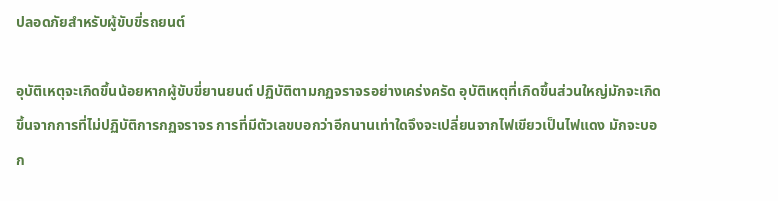ปลอดภัยสำหรับผู้ขับขี่รถยนต์

อุบัติเหตุจะเกิดขึ้นน้อยหากผู้ขับขี่ยานยนต์ ปฏิบัติตามกฏจราจรอย่างเคร่งครัด อุบัติเหตุที่เกิดขึ้นส่วนใหญ่มักจะเกิดขึ้นจากการที่ไม่ปฏิบัติการกฏจราจร การที่มีตัวเลขบอกว่าอีกนานเท่าใดจึงจะเปลี่ยนจากไฟเขียวเป็นไฟแดง มักจะบอก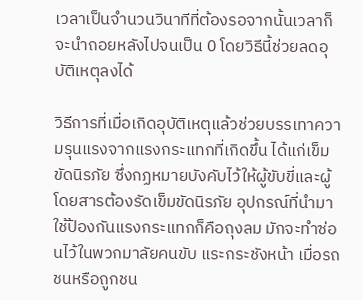เวลาเป็นจำนวนวินาทีที่ต้องรอจากนั้นเวลาก็จะนำถอยหลังไปจนเป็น 0 โดยวิธีนี้ช่วยลดอุบัติเหตุลงได้

วิธีการที่เมื่อเกิดอุบัติเหตุแล้วช่วยบรรเทาความรุนแรงจากแรงกระแทกที่เกิดขึ้น ได้แก่เข็มขัดนิรภัย ซึ่งกฏหมายบังคับไว้ให้ผู้ขับขี่และผู้โดยสารต้องรัดเข็มขัดนิรภัย อุปกรณ์ที่นำมาใช้ป้องกันแรงกระแทกก็คือถุงลม มักจะทำซ่อนไว้ในพวกมาลัยคนขับ แระกระชังหน้า เมื่อรถชนหรือถูกชน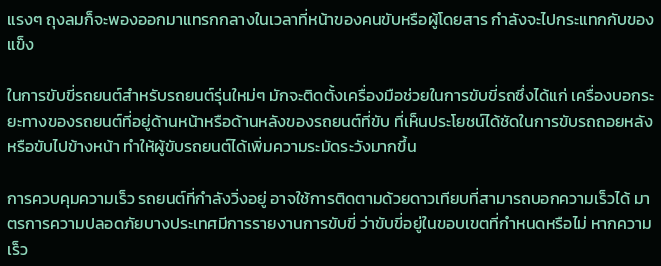แรงๆ ถุงลมก็จะพองออกมาแทรกกลางในเวลาที่หน้าของคนขับหรือผู้โดยสาร กำลังจะไปกระแทกกับของแข็ง

ในการขับขี่รถยนต์สำหรับรถยนต์รุ่นใหม่ๆ มักจะติดตั้งเครื่องมือช่วยในการขับขี่รถซึ่งได้แก่ เครื่องบอกระยะทางของรถยนต์ที่อยู่ด้านหน้าหรือด้านหลังของรถยนต์ที่ขับ ที่เห็นประโยชน์ได้ชัดในการขับรถถอยหลัง หรือขับไปข้างหน้า ทำให้ผู้ขับรถยนต์ได้เพิ่มความระมัดระวังมากขึ้น

การควบคุมความเร็ว รถยนต์ที่กำลังวิ่งอยู่ อาจใช้การติดตามด้วยดาวเทียบที่สามารถบอกความเร็วได้ มาตรการความปลอดภัยบางประเทศมีการรายงานการขับขี่ ว่าขับขี่อยู่ในขอบเขตที่กำหนดหรือไม่ หากความเร็ว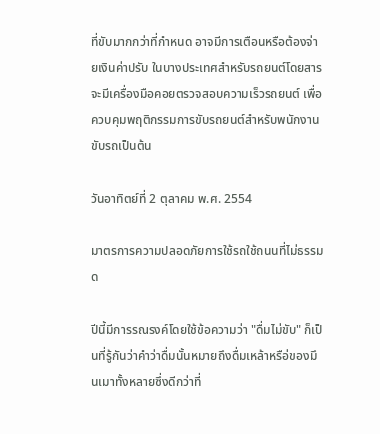ที่ขับมากกว่าที่กำหนด อาจมีการเตือนหรือต้องจ่ายเงินค่าปรับ ในบางประเทศสำหรับรถยนต์โดยสารจะมีเครื่องมือคอยตรวจสอบความเร็วรถยนต์ เพื่อควบคุมพฤติกรรมการขับรถยนต์สำหรับพนักงานขับรถเป็นต้น

วันอาทิตย์ที่ 2 ตุลาคม พ.ศ. 2554

มาตรการความปลอดภัยการใช้รถใช้ถนนที่ไม่ธรรมด

ปีนี้มีการรณรงค์โดยใช้ข้อความว่า "ดื่มไม่ขับ" ก็เป็นที่รู้กันว่าคำว่าดื่มนั้นหมายถึงดื่มเหล้าหรือ่ของมึนเมาทั้งหลายซึ่งดีกว่าที่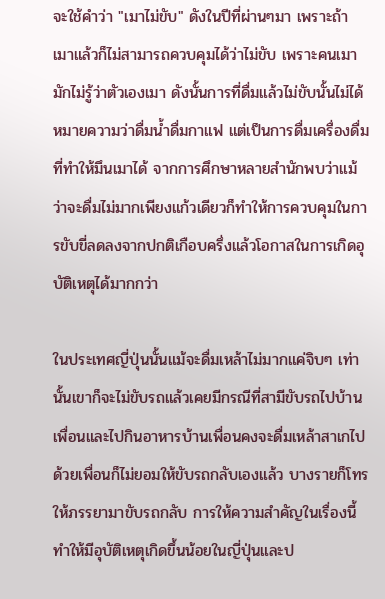จะใช้คำว่า "เมาไม่ขับ" ดังในปีที่ผ่านๆมา เพราะถ้าเมาแล้วก็ไม่สามารถควบคุมได้ว่าไม่ขับ เพราะคนเมามักไม่รู้ว่าตัวเองเมา ดังนั้นการที่ดื่มแล้วไม่ขับนั้นไม่ได้หมายความว่าดื่มน้ำดื่มกาแฟ แต่เป็นการดื่มเครื่องดื่มที่ทำให้มึนเมาได้ จากการศึกษาหลายสำนักพบว่าแม้ว่าจะดื่มไม่มากเพียงแก้วเดียวก็ทำให้การควบคุมในการขับขี่ลดลงจากปกติเกือบครึ่งแล้วโอกาสในการเกิดอุบัติเหตุได้มากกว่า

ในประเทศญี่ปุ่นนั้นแม้จะดื่มเหล้าไม่มากแค่จิบๆ เท่านั้นเขาก็จะไม่ขับรถแล้วเคยมีกรณีที่สามีขับรถไปบ้านเพื่อนและไปกินอาหารบ้านเพื่อนคงจะดื่มเหล้าสาเกไปด้วยเพื่อนก็ไม่ยอมให้ขับรถกลับเองแล้ว บางรายก็โทรให้ภรรยามาขับรถกลับ การให้ความสำคัญในเรื่องนี้ทำให้มีอุบัติเหตุเกิดขึ้นน้อยในญี่ปุ่นและป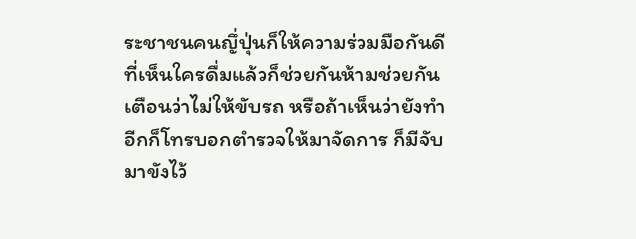ระชาชนคนญึ่ปุ่นก็ให้ความร่วมมือกันดี ที่เห็นใครดื่มแล้วก็ช่วยกันห้ามช่วยกันเตือนว่าไม่ให้ขับรถ หรือถ้าเห็นว่ายังทำอีกก็โทรบอกตำรวจให้มาจัดการ ก็มีจับมาขังไว้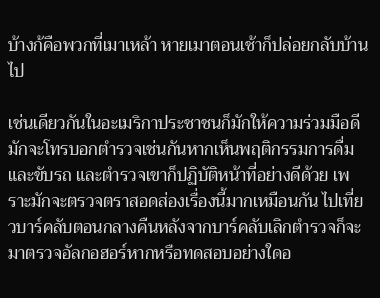บ้างก้คือพวกที่เมาเหล้า หายเมาตอนเช้าก็ปล่อยกลับบ้านไป

เช่นเดียวกันในอะเมริกาประชาชนก็มักให้ความร่วมมือดี มักจะโทรบอกตำรวจเช่นกันหากเห็นพฤติกรรมการดื่มและขับรถ และตำรวจเขาก็ปฏิบัติหน้าที่อย่างดีด้วย เพราะมักจะตรวจตราสอดส่องเรื่องนี้มากเหมือนกัน ไปเที่ยวบาร์คลับตอนกลางคืนหลังจากบาร์คลับเลิกตำรวจก็จะมาตรวจอัลกอฮอร์หากหรือทดสอบอย่างใดอ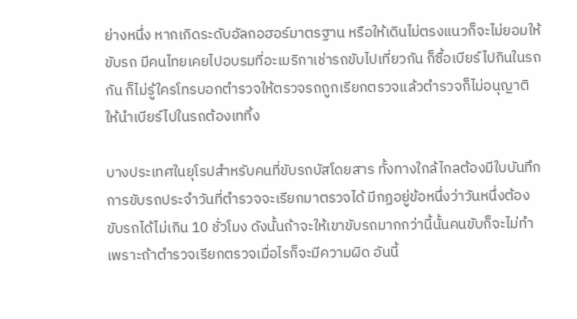ย่างหนึ่ง หากเกิดระดับอัลกอฮอร์มาตรฐาน หรือให้เดินไม่ตรงแนวก็จะไม่ยอมให้ขับรถ มีคนไทยเคยไปอบรมที่อะเมริกาเช่ารถขับไปเที่ยวกัน ก็ซื้อเบียร์ไปกินในรถกัน ก็ไม่รู้ใครโทรบอกตำรวจให้ตรวจรถถูกเรียกตรวจแล้วตำรวจก็ไม่อนุญาติให้นำเบียร์ไปในรถต้องเททิ้ง

บางประเทศในยุโรปสำหรับคนที่ขับรถบัสโดยสาร ทั้งทางใกล้ไกลต้องมีใบบันทึกการขับรถประจำวันที่ตำรวจจะเรียกมาตรวจได้ มีกฏอยู่ข้อหนึ่งว่าวันหนึ่งต้องขับรถได้ไม่เกิน 10 ชั่วโมง ดังนั้นถ้าจะให้เขาขับรถมากกว่านี้นั้นคนขับก็จะไม่ทำ เพราะถ้าตำรวจเรียกตรวจเมื่อไรก็จะมีความผิด อันนี้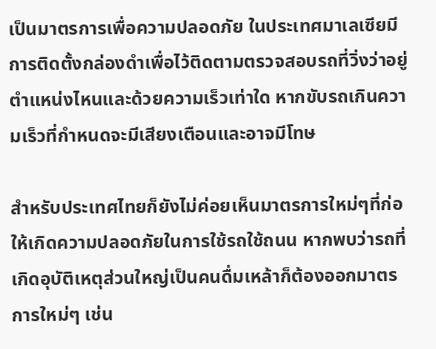เป็นมาตรการเพื่อความปลอดภัย ในประเทศมาเลเซียมีการติดตั้งกล่องดำเพื่อไว้ติดตามตรวจสอบรถที่วิ่งว่าอยู่ตำแหน่งไหนและด้วยความเร็วเท่าใด หากขับรถเกินความเร็วที่กำหนดจะมีเสียงเตือนและอาจมีโทษ

สำหรับประเทศไทยก็ยังไม่ค่อยเห็นมาตรการใหม่ๆที่ก่อให้เกิดความปลอดภัยในการใช้รถใช้ถนน หากพบว่ารถที่เกิดอุบัติเหตุส่วนใหญ่เป็นคนดื่มเหล้าก็ต้องออกมาตรการใหม่ๆ เช่น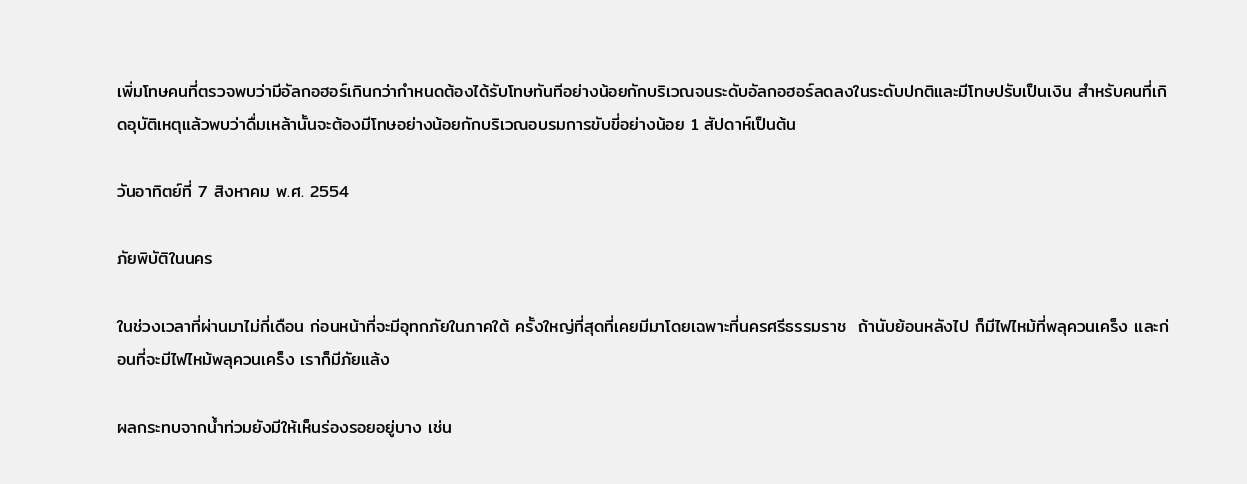เพิ่มโทษคนที่ตรวจพบว่ามีอัลกอฮอร์เกินกว่ากำหนดต้องได้รับโทษทันทีอย่างน้อยกักบริเวณจนระดับอัลกอฮอร์ลดลงในระดับปกติและมีโทษปรับเป็นเงิน สำหรับคนที่เกิดอุบัติเหตุแล้วพบว่าดื่มเหล้านั้นจะต้องมีโทษอย่างน้อยกักบริเวณอบรมการขับขี่อย่างน้อย 1 สัปดาห์เป็นต้น

วันอาทิตย์ที่ 7 สิงหาคม พ.ศ. 2554

ภัยพิบัติในนคร

ในช่วงเวลาที่ผ่านมาไม่กี่เดือน ก่อนหน้าที่จะมีอุทกภัยในภาคใต้ ครั้งใหญ่ที่สุดที่เคยมีมาโดยเฉพาะที่นครศรีธรรมราช  ถ้านับย้อนหลังไป ก็มีไฟไหม้ที่พลุควนเคร็ง และก่อนที่จะมีไฟไหม้พลุควนเคร็ง เราก็มีภัยแล้ง

ผลกระทบจากน้ำท่วมยังมีให้เห็นร่องรอยอยู่บาง เช่น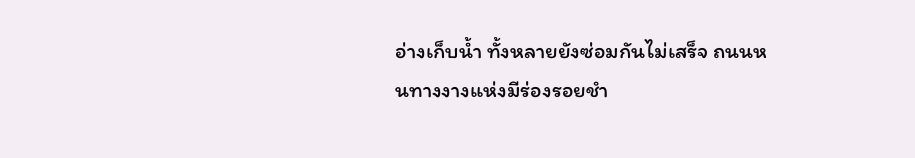อ่างเก็บน้ำ ทั้งหลายยังซ่อมกันไม่เสร็จ ถนนหนทางงางแห่งมีร่องรอยชำ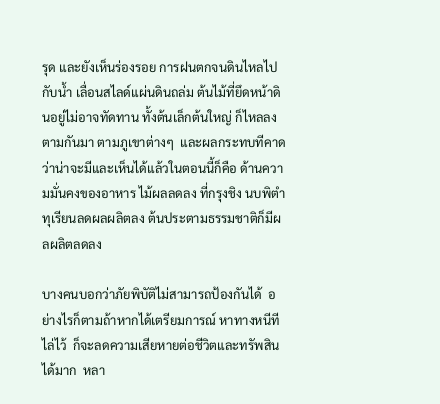รุด และยังเห็นร่องรอย การฝนตกจนดินไหลไปกับน้ำ เลื่อนสไลด์แผ่นดินถล่ม ต้นไม้ที่ยึดหน้าดินอยู่ไม่อาจทัดทาน ทั้งต้นเล็กต้นใหญ่ ก็ไหลลงตามกันมา ตามภูเขาต่างๆ  และผลกระทบทีคาดว่าน่าจะมีและเห็นได้แล้วในตอนนี้ก็คือ ด้านความมั่นคงของอาหาร ไม้ผลลดลง ที่กรุงชิง นบพิตำ ทุเรียนลดผลผลิตลง ต้นประตามธรรมชาติก็มีผลผลิตลดลง

บางคนบอกว่าภัยพิบัติไม่สามารถป้องกันได้  อย่างไรก็ตามถ้าหากได้เตรียมการณ์ หาทางหนีทีไล่ไว้  ก็จะลดความเสียหายต่อชีวิตและทรัพสินได้มาก  หลา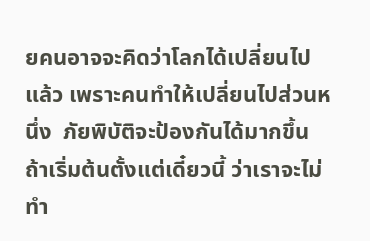ยคนอาจจะคิดว่าโลกได้เปลี่ยนไปแล้ว เพราะคนทำให้เปลี่ยนไปส่วนหนึ่ง  ภัยพิบัติจะป้องกันได้มากขึ้น ถ้าเริ่มต้นตั้งแต่เดี๋ยวนี้ ว่าเราจะไม่ทำ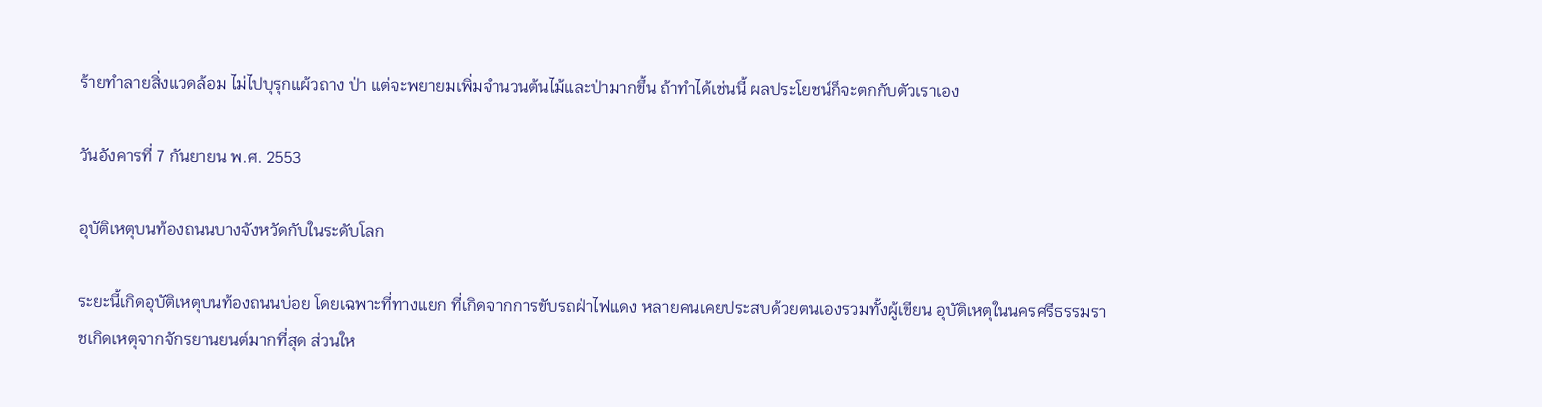ร้ายทำลายสิ่งแวดล้อม ไม่ไปบุรุกแผ้วถาง ป่า แต่จะพยายมเพิ่มจำนวนต้นไม้และป่ามากขึ้น ถ้าทำได้เช่นนี้ ผลประโยชน์ก็จะตกกับตัวเราเอง

วันอังคารที่ 7 กันยายน พ.ศ. 2553

อุบัติเหตุบนท้องถนนบางจังหวัดกับในระดับโลก

ระยะนี้เกิดอุบัติเหตุบนท้องถนนบ่อย โดยเฉพาะที่ทางแยก ที่เกิดจากการขับรถฝ่าไฟแดง หลายคนเคยประสบด้วยตนเองรวมทั้งผู้เขียน อุบัติเหตุในนครศรีธรรมราชเกิดเหตุจากจักรยานยนต์มากที่สุด ส่วนให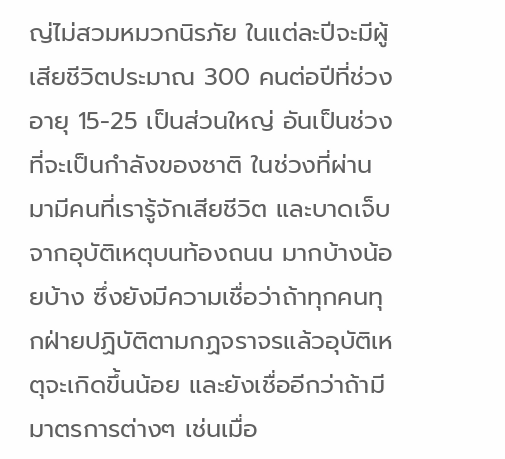ญ่ไม่สวมหมวกนิรภัย ในแต่ละปีจะมีผู้เสียชีวิตประมาณ 300 คนต่อปีที่ช่วงอายุ 15-25 เป็นส่วนใหญ่ อันเป็นช่วงที่จะเป็นกำลังของชาติ ในช่วงที่ผ่านมามีคนที่เรารู้จักเสียชีวิต และบาดเจ็บจากอุบัติเหตุบนท้องถนน มากบ้างน้อยบ้าง ซึ่งยังมีความเชื่อว่าถ้าทุกคนทุกฝ่ายปฏิบัติตามกฏจราจรแล้วอุบัติเหตุจะเกิดขึ้นน้อย และยังเชื่ออีกว่าถ้ามีมาตรการต่างๆ เช่นเมื่อ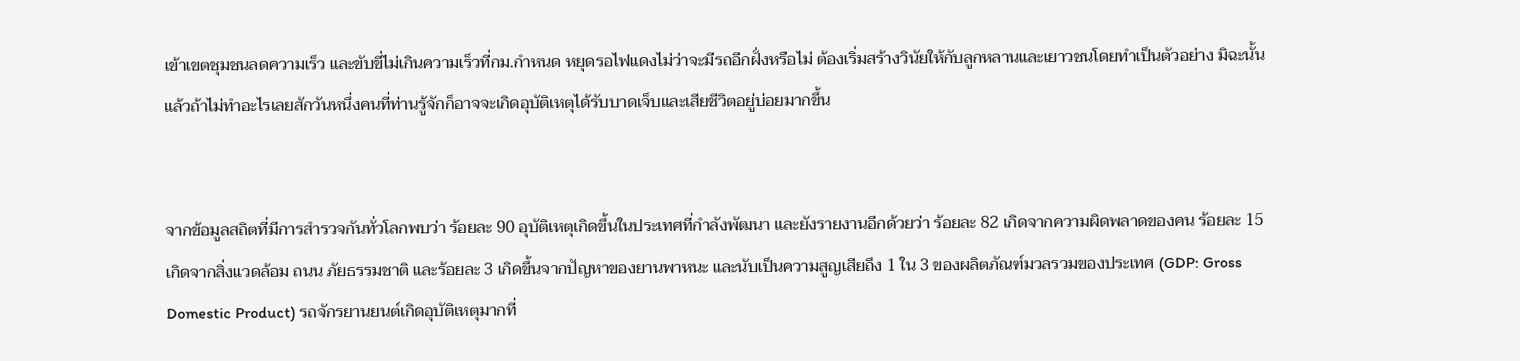เข้าเขตชุมชนลดความเร็ว และขับขี่ไม่เกินความเร็วที่กม.กำหนด หยุดรอไฟแดงไม่ว่าจะมีรถอีกฝั่งหรือไม่ ต้องเริ่มสร้างวินัยให้กับลูกหลานและเยาวชนโดยทำเป็นตัวอย่าง มิฉะนั้นแล้วถ้าไม่ทำอะไรเลยสักวันหนึ่งคนที่ท่านรู้จักก็อาจจะเกิดอุบัติเหตุได้รับบาดเจ็บและเสียชีวิตอยู่บ่อยมากขึ้น


จากข้อมูลสถิตที่มีการสำรวจกันทั่วโลกพบว่า ร้อยละ 90 อุบัติเหตุเกิดขึ้นในประเทศที่กำลังพัฒนา และยังรายงานอีกด้วยว่า ร้อยละ 82 เกิดจากความผิดพลาดของคน ร้อยละ 15 เกิดจากสิ่งแวดล้อม ถนน ภัยธรรมชาติ และร้อยละ 3 เกิดขึ้นจากปัญหาของยานพาหนะ และนับเป็นความสูญเสียถึง 1 ใน 3 ของผลิตภัณฑ์มวลรวมของประเทศ (GDP: Gross Domestic Product) รถจักรยานยนต์เกิดอุบัติเหตุมากที่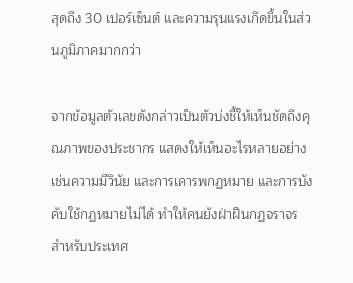สุดถึง 30 เปอร์เซ็นต์ และความรุนแรงเกิดขึ้นในส่วนภูมิภาคมากกว่า

จากข้อมูลตัวเลขดังกล่าวเป็นตัวบ่งชี้ให้เห็นชัดถึงคุณภาพของประชากร แสดงให้เห็นอะไรหลายอย่าง เช่นความมีวินัย และการเคารพกฏหมาย และการบังคับใช้กฏหมายไม่ได้ ทำให้คนยังฝ่าฝืนกฏจราจร สำหรับประเทศ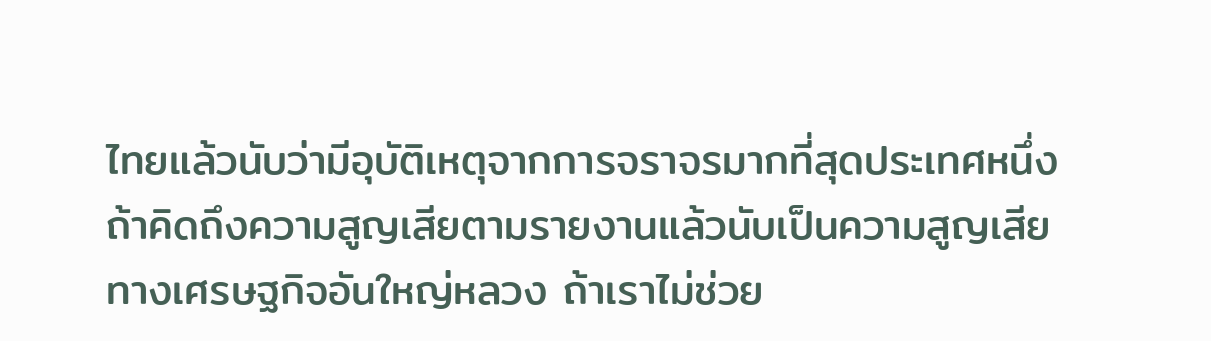ไทยแล้วนับว่ามีอุบัติเหตุจากการจราจรมากที่สุดประเทศหนึ่ง ถ้าคิดถึงความสูญเสียตามรายงานแล้วนับเป็นความสูญเสียทางเศรษฐกิจอันใหญ่หลวง ถ้าเราไม่ช่วย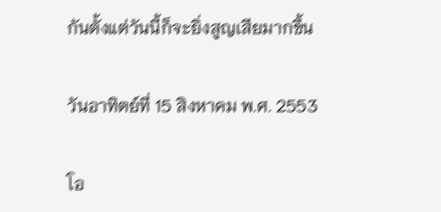กันตั้งแต่วันนี้ก็จะยิ่งสูญเสียมากขึ้น

วันอาทิตย์ที่ 15 สิงหาคม พ.ศ. 2553

โอ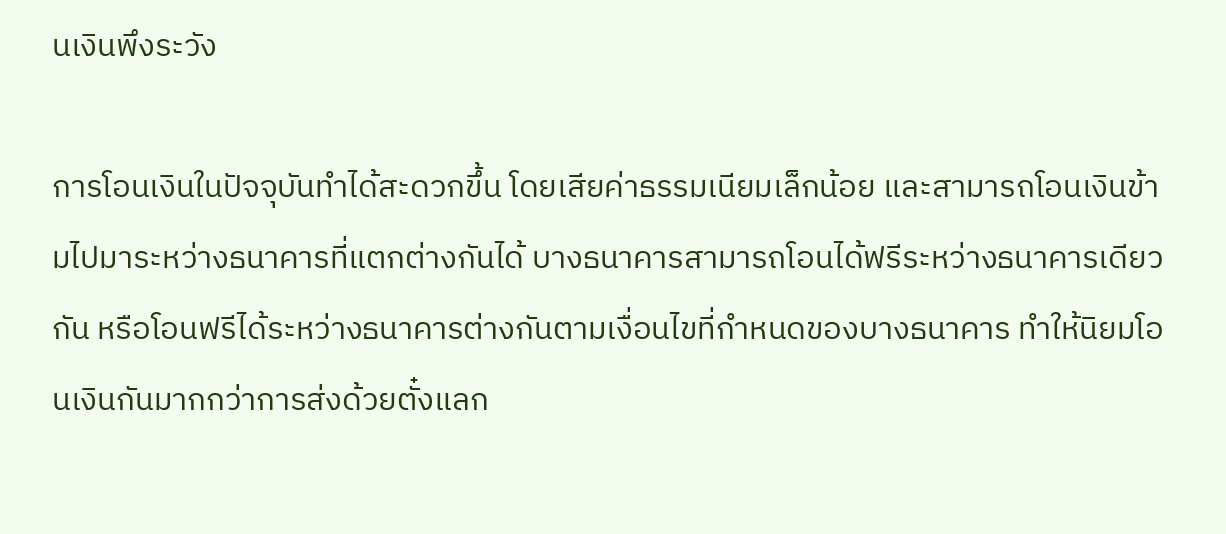นเงินพึงระวัง

การโอนเงินในปัจจุบันทำได้สะดวกขึ้น โดยเสียค่าธรรมเนียมเล็กน้อย และสามารถโอนเงินข้ามไปมาระหว่างธนาคารที่แตกต่างกันได้ บางธนาคารสามารถโอนได้ฟรีระหว่างธนาคารเดียวกัน หรือโอนฟรีได้ระหว่างธนาคารต่างกันตามเงื่อนไขที่กำหนดของบางธนาคาร ทำให้นิยมโอนเงินกันมากกว่าการส่งด้วยตั๋งแลก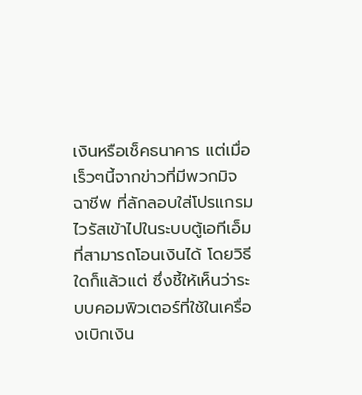เงินหรือเช็คธนาคาร แต่เมื่อเร็วๆนี้จากข่าวที่มีพวกมิจฉาชีพ ที่ลักลอบใส่โปรแกรมไวรัสเข้าไปในระบบตู้เอทีเอ็มที่สามารถโอนเงินได้ โดยวิธีใดก็แล้วแต่ ซึ่งชี้ให้เห็นว่าระบบคอมพิวเตอร์ที่ใช้ในเครื่องเบิกเงิน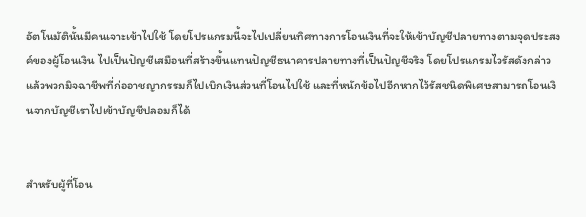อัตโนมัตินั้นมีคนเจาะเข้าไปใช้ โดยโปรแกรมนี้จะไปเปลี่ยนทิศทางการโอนเงินที่จะให้เข้าบัญชีปลายทางตามจุดประสงค์ของผู้โอนเงิน ไปเป็นปัญชีเสมือนที่สร้างขึ้นแทนปัญชีธนาคารปลายทางที่เป็นปัญชีจริง โดยโปรแกรมไวรัสดังกล่าว แล้วพวกมิจฉาชีพที่ก่ออาชญากรรมก็ไปเบิกเงินส่วนที่โอนไปใช้ และที่หนักข้อไปอีกหากไว้รัสชนิดพิเศษสามารถโอนเงินจากบัญชีเราไปเข้าบัญชีปลอมก็ได้


สำหรับผู้ที่โอน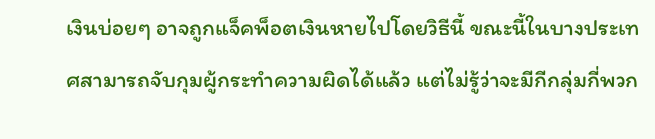เงินบ่อยๆ อาจถูกแจ็คพ็อตเงินหายไปโดยวิธีนี้ ขณะนี้ในบางประเทศสามารถจับกุมผู้กระทำความผิดได้แล้ว แต่ไม่รู้ว่าจะมีกีกลุ่มกี่พวก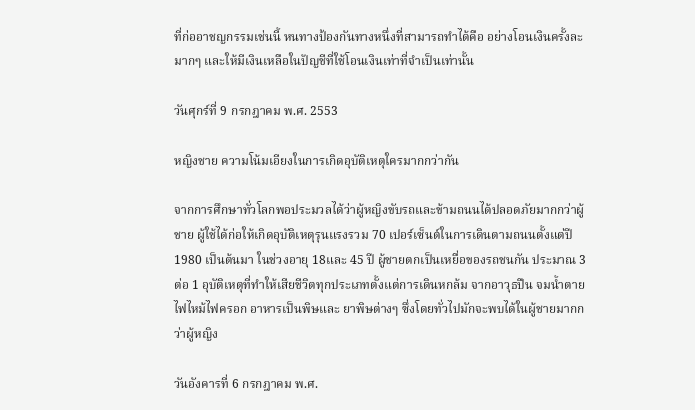ที่ก่ออาชญกรรมเช่นนี้ หนทางป้องกันทางหนึ่งที่สามารถทำได้คือ อย่างโอนเงินครั้งละมากๆ และให้มีเงินเหลือในปัญชีที่ใช้โอนเงินเท่าที่จำเป็นเท่านั้น

วันศุกร์ที่ 9 กรกฎาคม พ.ศ. 2553

หญิงชาย ความโน้มเอียงในการเกิดอุบัติเหตุใครมากกว่ากัน

จากการศึกษาทั่วโลกพอประมวลได้ว่าผู้หญิงขับรถและข้ามถนนได้ปลอดภัยมากกว่าผู้ชาย ผู้ใช้ได้ก่อให้เกิดอุบัติเหตุรุนแรงรวม 70 เปอร์เซ็นต์ในการเดินตามถนนตั้งแต่ปี 1980 เป็นต้นมา ในช่วงอายุ 18และ 45 ปี ผู้ชายตกเป็นเหยื่อของรถชนกัน ประมาณ 3 ต่อ 1 อุบัติเหตุที่ทำให้เสียชีวิตทุกประเภทตั้งแต่การเดินหกล้ม จากอาวุธปืน จมน้ำตาย ไฟไหม้ไฟครอก อาหารเป็นพิษและ ยาพิษต่างๆ ซึ่งโดยทั่วไปมักจะพบได้ในผู้ชายมากกว่าผู้หญิง

วันอังคารที่ 6 กรกฎาคม พ.ศ.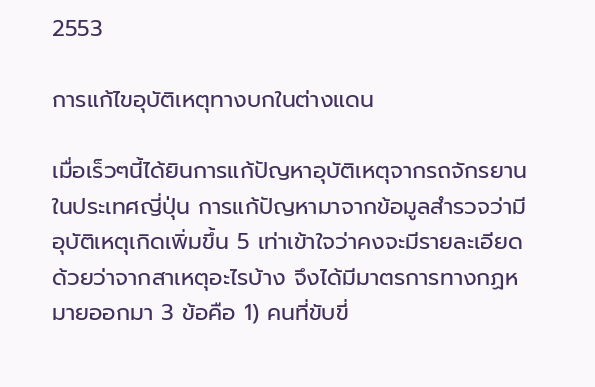2553

การแก้ไขอุบัติเหตุทางบกในต่างแดน

เมื่อเร็วๆนี้ได้ยินการแก้ปัญหาอุบัติเหตุจากรถจักรยานในประเทศญี่ปุ่น การแก้ปัญหามาจากข้อมูลสำรวจว่ามีอุบัติเหตุเกิดเพิ่มขึ้น 5 เท่าเข้าใจว่าคงจะมีรายละเอียดด้วยว่าจากสาเหตุอะไรบ้าง จึงได้มีมาตรการทางกฏหมายออกมา 3 ข้อคือ 1) คนที่ขับขี่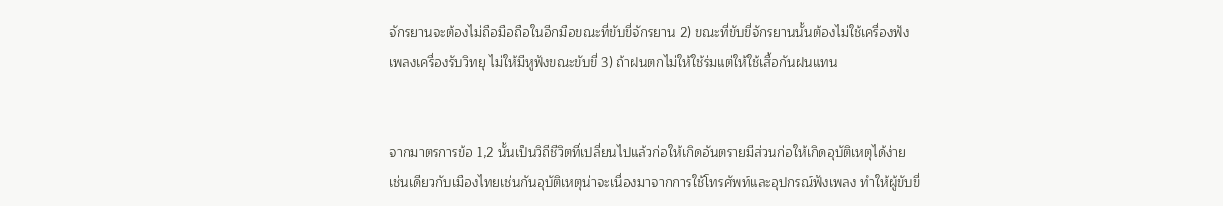จักรยานจะต้องไม่ถือมือถือในอีกมือขณะที่ขับขี่จักรยาน 2) ขณะที่ขับขี่จักรยานนั้นต้องไม่ใช้เครื่องฟังเพลงเครื่องรับวิทยุ ไม่ให้มีหูฟังขณะขับขี่ 3) ถ้าฝนตกไม่ให้ใช้ร่มแต่ให้ใช้เสื้อกันฝนแทน


จากมาตรการข้อ 1,2 นั้นเป็นวิถีชีวิตที่เปลี่ยนไปแล้วก่อให้เกิดอันตรายมีส่วนก่อให้เกิดอุบัติเหตุได้ง่าย เช่นเดียวกับเมืองไทยเช่นกันอุบัติเหตุน่าจะเนื่องมาจากการใช้โทรศัพท์และอุปกรณ์ฟังเพลง ทำให้ผู้ขับขี่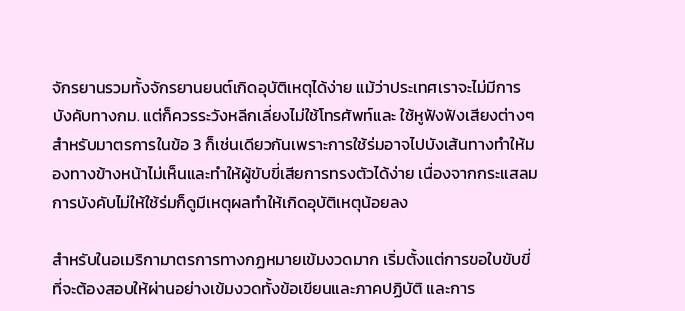จักรยานรวมทั้งจักรยานยนต์เกิดอุบัติเหตุได้ง่าย แม้ว่าประเทศเราจะไม่มีการบังคับทางกม. แต่ก็ควรระวังหลีกเลี่ยงไม่ใช้โทรศัพท์และ ใช้หูฟังฟังเสียงต่างๆ สำหรับมาตรการในข้อ 3 ก็เช่นเดียวกันเพราะการใช้ร่มอาจไปบังเส้นทางทำให้มองทางข้างหน้าไม่เห็นและทำให้ผู้ขับขี่เสียการทรงตัวได้ง่าย เนื่องจากกระแสลม การบังคับไม่ให้ใช้ร่มก็ดูมีเหตุผลทำให้เกิดอุบัติเหตุน้อยลง

สำหรับในอเมริกามาตรการทางกฏหมายเข้มงวดมาก เริ่มตั้งแต่การขอใบขับขี่ที่จะต้องสอบให้ผ่านอย่างเข้มงวดทั้งข้อเขียนและภาคปฏิบัติ และการ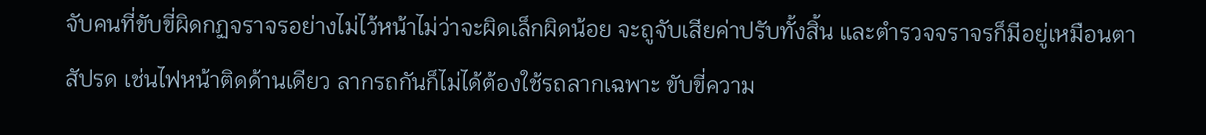จับคนที่ขับขี่ผิดกฏจราจรอย่างไม่ไว้หน้าไม่ว่าจะผิดเล็กผิดน้อย จะถูจับเสียค่าปรับทั้งสิ้น และตำรวจจราจรก็มีอยู่เหมือนตาสัปรด เช่นไฟหน้าติดด้านเดียว ลากรถกันก็ไม่ได้ต้องใช้รถลากเฉพาะ ขับขี่ความ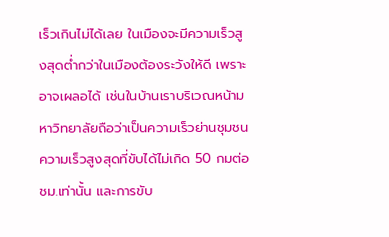เร็วเกินไม่ได้เลย ในเมืองจะมีความเร็วสูงสุดต่ำกว่าในเมืองต้องระวังให้ดี เพราะอาจเผลอได้ เช่นในบ้านเราบริเวณหน้ามหาวิทยาลัยถือว่าเป็นความเร็วย่านชุมชนความเร็วสูงสุดที่ขับได้ไม่เกิด 50 กมต่อชม.เท่านั้น และการขับ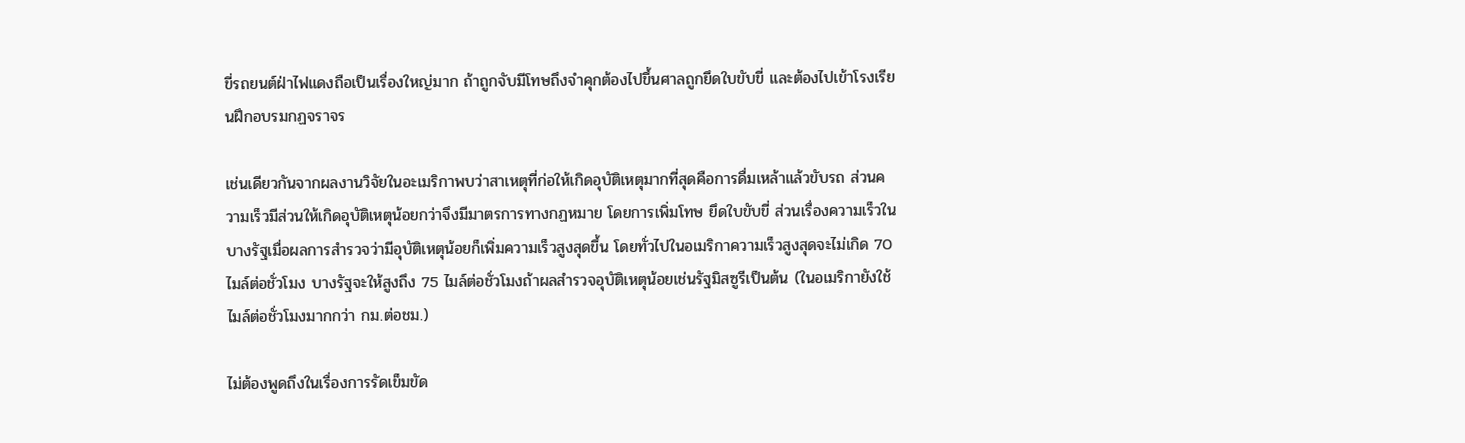ขี่รถยนต์ฝ่าไฟแดงถือเป็นเรื่องใหญ่มาก ถ้าถูกจับมีโทษถึงจำคุกต้องไปขึ้นศาลถูกยึดใบขับขี่ และต้องไปเข้าโรงเรียนฝึกอบรมกฏจราจร

เช่นเดียวกันจากผลงานวิจัยในอะเมริกาพบว่าสาเหตุที่ก่อให้เกิดอุบัติเหตุมากที่สุดคือการดื่มเหล้าแล้วขับรถ ส่วนความเร็วมีส่วนให้เกิดอุบัติเหตุน้อยกว่าจึงมีมาตรการทางกฏหมาย โดยการเพิ่มโทษ ยึดใบขับขี่ ส่วนเรื่องความเร็วในบางรัฐเมื่อผลการสำรวจว่ามีอุบัติเหตุน้อยก็เพิ่มความเร็วสูงสุดขึ้น โดยทั่วไปในอเมริกาความเร็วสูงสุดจะไม่เกิด 70 ไมล์ต่อชั่วโมง บางรัฐจะให้สูงถึง 75 ไมล์ต่อชั่วโมงถ้าผลสำรวจอุบัติเหตุน้อยเช่นรัฐมิสซูรีเป็นต้น (ในอเมริกายังใช้ไมล์ต่อชั่วโมงมากกว่า กม.ต่อชม.)

ไม่ต้องพูดถึงในเรื่องการรัดเข็มขัด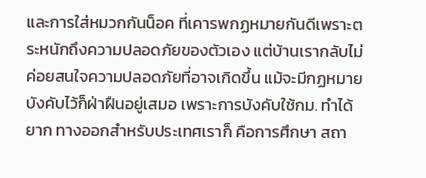และการใส่หมวกกันน็อค ที่เคารพกฏหมายกันดีเพราะตระหนักถึงความปลอดภัยของตัวเอง แต่บ้านเรากลับไม่ค่อยสนใจความปลอดภัยที่อาจเกิดขึ้น แม้จะมีกฏหมายบังคับไว้ก็ฝ่าฝืนอยู่เสมอ เพราะการบังคับใช้กม. ทำได้ยาก ทางออกสำหรับประเทศเราก็ คือการศึกษา สถา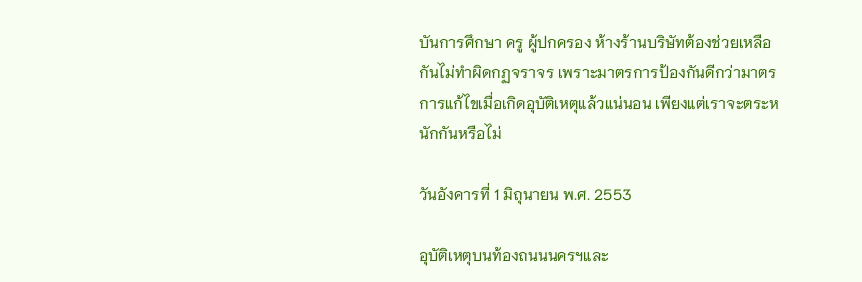บันการศึกษา ครู ผู้ปกครอง ห้างร้านบริษัทต้องช่วยเหลือกันไม่ทำผิดกฏจราจร เพราะมาตรการป้องกันดีกว่ามาตรการแก้ไขเมื่อเกิดอุบัติเหตุแล้วแน่นอน เพียงแต่เราจะตระหนักกันหรือไม่

วันอังคารที่ 1 มิถุนายน พ.ศ. 2553

อุบัติเหตุบนท้องถนนนครฯและ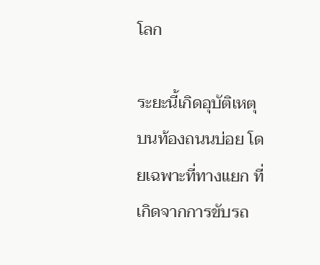โลก

ระยะนี้เกิดอุบัติเหตุบนท้องถนนบ่อย โดยเฉพาะที่ทางแยก ที่เกิดจากการขับรถ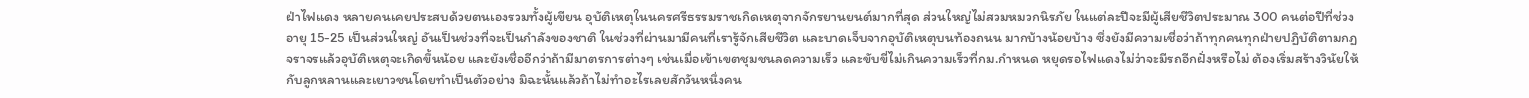ฝ่าไฟแดง หลายคนเคยประสบด้วยตนเองรวมทั้งผู้เขียน อุบัติเหตุในนครศรีธรรมราชเกิดเหตุจากจักรยานยนต์มากที่สุด ส่วนใหญ่ไม่สวมหมวกนิรภัย ในแต่ละปีจะมีผู้เสียชีวิตประมาณ 300 คนต่อปีที่ช่วงอายุ 15-25 เป็นส่วนใหญ่ อันเป็นช่วงที่จะเป็นกำลังของชาติ ในช่วงที่ผ่านมามีคนที่เรารู้จักเสียชีวิต และบาดเจ็บจากอุบัติเหตุบนท้องถนน มากบ้างน้อยบ้าง ซึ่งยังมีความเชื่อว่าถ้าทุกคนทุกฝ่ายปฏิบัติตามกฏจราจรแล้วอุบัติเหตุจะเกิดขึ้นน้อย และยังเชื่ออีกว่าถ้ามีมาตรการต่างๆ เช่นเมื่อเข้าเขตชุมชนลดความเร็ว และขับขี่ไม่เกินความเร็วที่กม.กำหนด หยุดรอไฟแดงไม่ว่าจะมีรถอีกฝั่งหรือไม่ ต้องเริ่มสร้างวินัยให้กับลูกหลานและเยาวชนโดยทำเป็นตัวอย่าง มิฉะนั้นแล้วถ้าไม่ทำอะไรเลยสักวันหนึ่งคน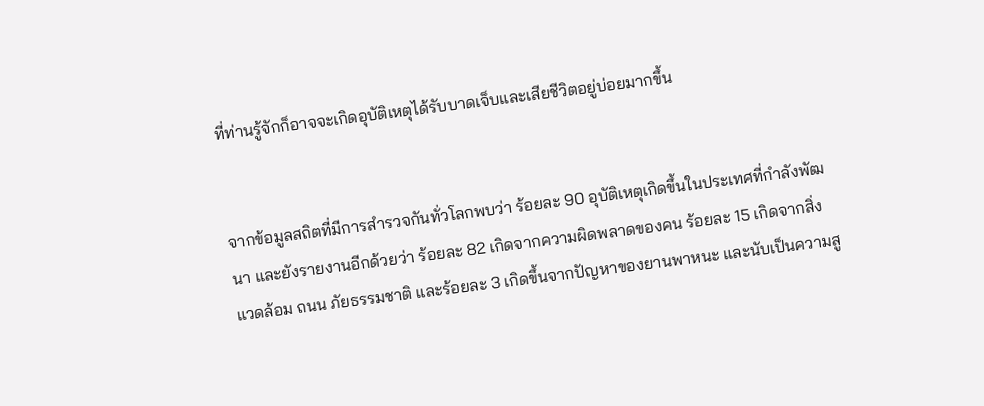ที่ท่านรู้จักก็อาจจะเกิดอุบัติเหตุได้รับบาดเจ็บและเสียชีวิตอยู่บ่อยมากขึ้น


จากข้อมูลสถิตที่มีการสำรวจกันทั่วโลกพบว่า ร้อยละ 90 อุบัติเหตุเกิดขึ้นในประเทศที่กำลังพัฒนา และยังรายงานอีกด้วยว่า ร้อยละ 82 เกิดจากความผิดพลาดของคน ร้อยละ 15 เกิดจากสิ่งแวดล้อม ถนน ภัยธรรมชาติ และร้อยละ 3 เกิดขึ้นจากปัญหาของยานพาหนะ และนับเป็นความสู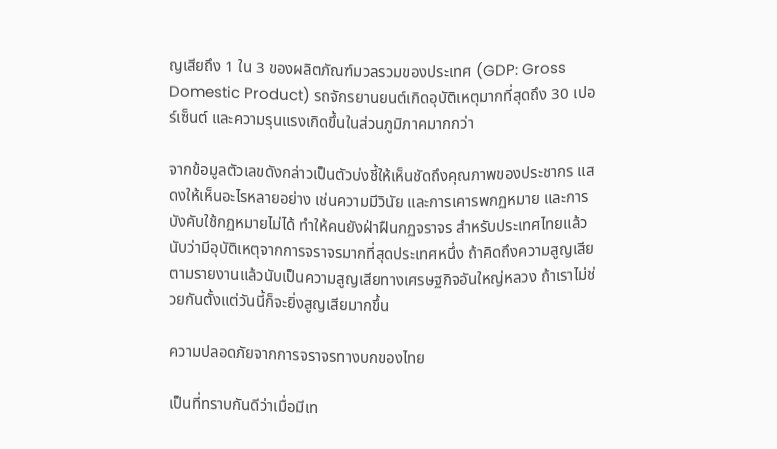ญเสียถึง 1 ใน 3 ของผลิตภัณฑ์มวลรวมของประเทศ (GDP: Gross Domestic Product) รถจักรยานยนต์เกิดอุบัติเหตุมากที่สุดถึง 30 เปอร์เซ็นต์ และความรุนแรงเกิดขึ้นในส่วนภูมิภาคมากกว่า

จากข้อมูลตัวเลขดังกล่าวเป็นตัวบ่งชี้ให้เห็นชัดถึงคุณภาพของประชากร แสดงให้เห็นอะไรหลายอย่าง เช่นความมีวินัย และการเคารพกฏหมาย และการบังคับใช้กฏหมายไม่ได้ ทำให้คนยังฝ่าฝืนกฏจราจร สำหรับประเทศไทยแล้วนับว่ามีอุบัติเหตุจากการจราจรมากที่สุดประเทศหนึ่ง ถ้าคิดถึงความสูญเสียตามรายงานแล้วนับเป็นความสูญเสียทางเศรษฐกิจอันใหญ่หลวง ถ้าเราไม่ช่วยกันตั้งแต่วันนี้ก็จะยิ่งสูญเสียมากขึ้น

ความปลอดภัยจากการจราจรทางบกของไทย

เป็นที่ทราบกันดีว่าเมื่อมีเท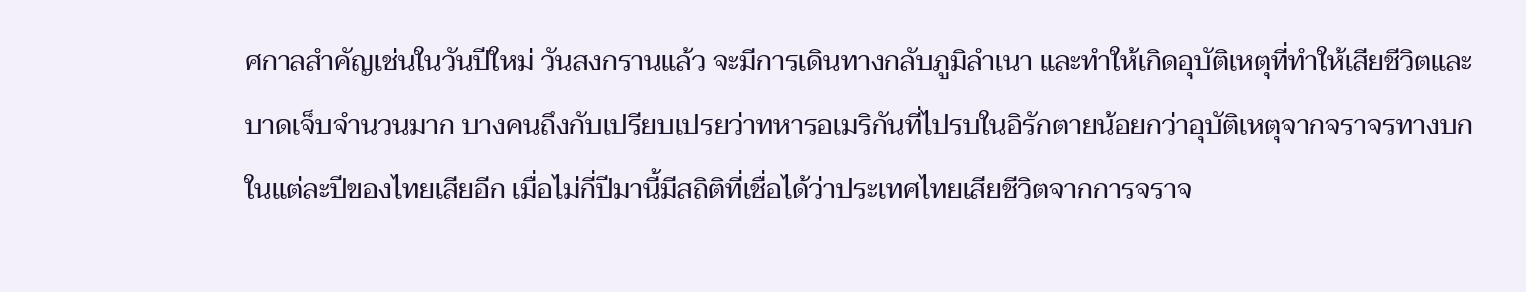ศกาลสำคัญเช่นในวันปีใหม่ วันสงกรานแล้ว จะมีการเดินทางกลับภูมิลำเนา และทำให้เกิดอุบัติเหตุที่ทำให้เสียชีวิตและบาดเจ็บจำนวนมาก บางคนถึงกับเปรียบเปรยว่าทหารอเมริกันที่ไปรบในอิรักตายน้อยกว่าอุบัติเหตุจากจราจรทางบกในแต่ละปีของไทยเสียอีก เมื่อไม่กี่ปีมานี้มีสถิติที่เชื่อได้ว่าประเทศไทยเสียชีวิตจากการจราจ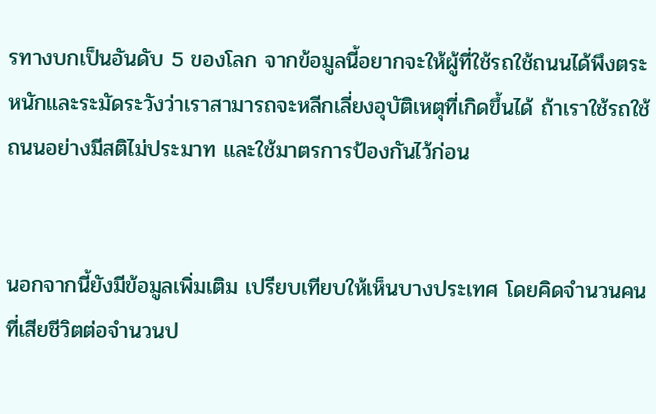รทางบกเป็นอันดับ 5 ของโลก จากข้อมูลนี้อยากจะให้ผู้ที่ใช้รถใช้ถนนได้พึงตระหนักและระมัดระวังว่าเราสามารถจะหลีกเลี่ยงอุบัติเหตุที่เกิดขึ้นได้ ถ้าเราใช้รถใช้ถนนอย่างมีสติไม่ประมาท และใช้มาตรการป้องกันไว้ก่อน


นอกจากนี้ยังมีข้อมูลเพิ่มเติม เปรียบเทียบให้เห็นบางประเทศ โดยคิดจำนวนคนที่เสียชีวิตต่อจำนวนป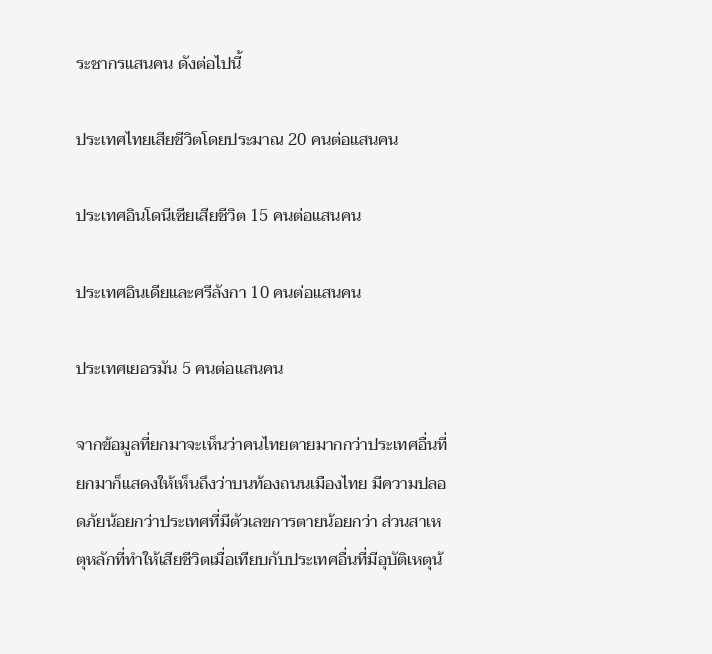ระชากรแสนคน ดังต่อไปนี้

ประเทศไทยเสียชีวิตโดยประมาณ 20 คนต่อแสนคน

ประเทศอินโดนีเซียเสียชีวิต 15 คนต่อแสนคน

ประเทศอินเดียและศรีลังกา 10 คนต่อแสนคน

ประเทศเยอรมัน 5 คนต่อแสนคน

จากข้อมูลที่ยกมาจะเห็นว่าคนไทยตายมากกว่าประเทศอื่นที่ยกมาก็แสดงให้เห็นถึงว่าบนท้องถนนเมืองไทย มีความปลอดภัยน้อยกว่าประเทศที่มีตัวเลขการตายน้อยกว่า ส่วนสาเหตุหลักที่ทำให้เสียชีวิตเมื่อเทียบกับประเทศอื่นที่มีอุบัติเหตุน้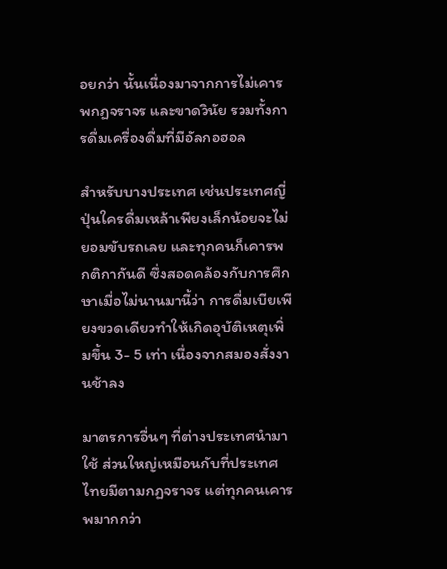อยกว่า นั้นเนื่องมาจากการไม่เคารพกฏจราจร และขาดวินัย รวมทั้งการดื่มเครื่องดื่มที่มีอัลกอฮอล

สำหรับบางประเทศ เช่นประเทศญี่ปุ่นใครดื่มเหล้าเพียงเล็กน้อยจะไม่ยอมขับรถเลย และทุกคนก็เคารพกติกากันดี ซึ่งสอดคล้องกับการศึกษาเมื่อไม่นานมานี้ว่า การดื่มเบียเพียงขวดเดียวทำให้เกิดอุบัติเหตุเพิ่มขึ้น 3- 5 เท่า เนื่องจากสมองสั่งงานช้าลง

มาตรการอื่นๆ ที่ต่างประเทศนำมาใช้ ส่วนใหญ่เหมือนกับที่ประเทศไทยมีตามกฏจราจร แต่ทุกคนเคารพมากกว่า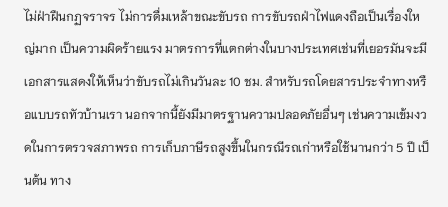ไม่ฝ่าฝืนกฏจราจร ไม่การดื่มเหล้าขณะขับรถ การขับรถฝ่าไฟแดงถือเป็นเรื่องใหญ่มาก เป็นความผิดร้ายแรง มาตรการที่แตกต่างในบางประเทศเช่นที่เยอรมันจะมีเอกสารแสดงให้เห็นว่าขับรถไม่เกินวันละ 10 ชม. สำหรับรถโดยสารประจำทางหรือแบบรถทัวบ้านเรา นอกจากนี้ยังมีมาตรฐานความปลอดภัยอื่นๆ เช่นความเข้มงวดในการตรวจสภาพรถ การเก็บภาษีรถสูงขึ้นในกรณีรถเก่าหรือใช้นานกว่า 5 ปี เป็นต้น ทาง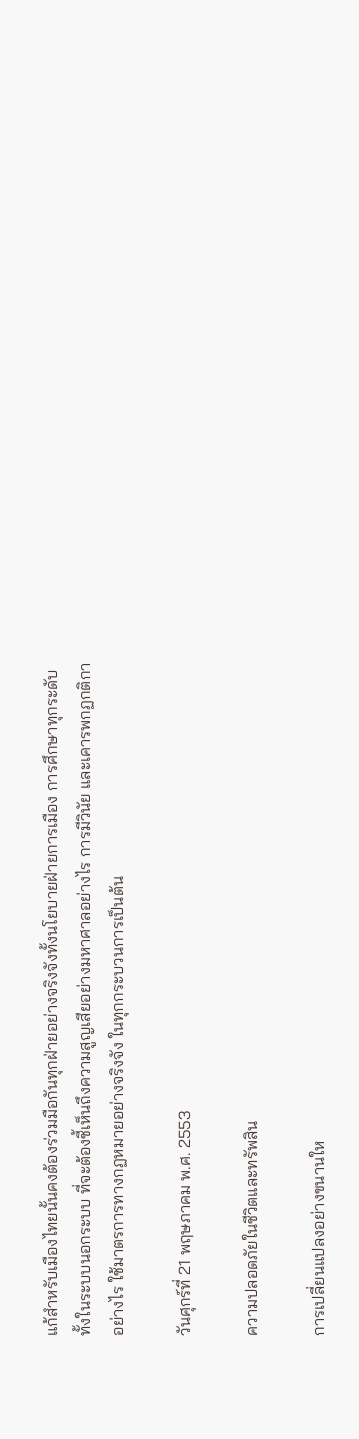แก้สำหรับเมืองไทยนั้นคงต้องร่วมมือกันทุกฝ่ายอย่างจริงจังทั้งนโยบายฝ่ายการเมือง การศึกษาทุกระดับ ทั้งในระบบนอกระบบ ที่จะต้องชี้เห็นถึงความสูญเสียอย่างมหาศาลอย่างไร การมีวินัย และเคารพกฏกติกาอย่างไร ใช้มาตรการทางกฏหมายอย่างจริงจัง ในทุกกระบวนการเป็นต้น

วันศุกร์ที่ 21 พฤษภาคม พ.ศ. 2553

ความปลอดภัยในชีวิตและทรัพสิน

การเปลี่ยนแปลงอย่างขนานให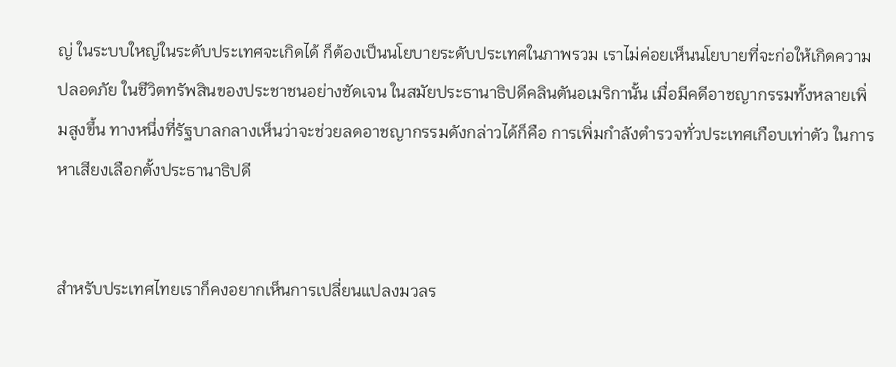ญ่ ในระบบใหญ่ในระดับประเทศจะเกิดได้ ก็ต้องเป็นนโยบายระดับประเทศในภาพรวม เราไม่ค่อยเห็นนโยบายที่จะก่อให้เกิดความปลอดภัย ในชีวิตทรัพสินของประชาชนอย่างชัดเจน ในสมัยประธานาธิปดีคลินตันอเมริกานั้น เมื่อมีคดีอาชญากรรมทั้งหลายเพิ่มสูงขึ้น ทางหนึ่งที่รัฐบาลกลางเห็นว่าจะช่วยลดอาชญากรรมดังกล่าวได้ก็คือ การเพิ่มกำลังตำรวจทั่วประเทศเกือบเท่าตัว ในการหาเสียงเลือกตั้งประธานาธิปดี


สำหรับประเทศไทยเราก็คงอยากเห็นการเปลี่ยนแปลงมวลร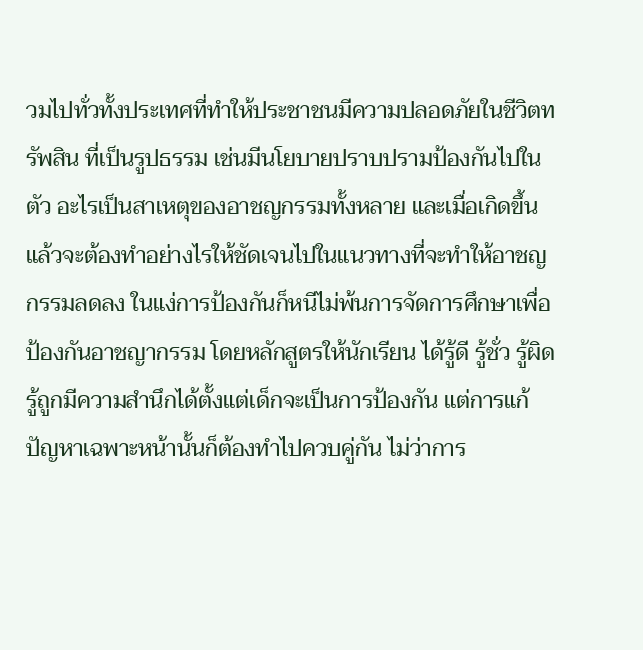วมไปทั่วทั้งประเทศที่ทำให้ประชาชนมีความปลอดภัยในชีวิตทรัพสิน ที่เป็นรูปธรรม เช่นมีนโยบายปราบปรามป้องกันไปในตัว อะไรเป็นสาเหตุของอาชญกรรมทั้งหลาย และเมื่อเกิดขึ้นแล้วจะต้องทำอย่างไรให้ชัดเจนไปในแนวทางที่จะทำให้อาชญกรรมลดลง ในแง่การป้องกันก็หนีไม่พ้นการจัดการศึกษาเพื่อป้องกันอาชญากรรม โดยหลักสูตรให้นักเรียน ได้รู้ดี รู้ชั่ว รู้ผิดรู้ถูกมีความสำนึกได้ตั้งแต่เด็กจะเป็นการป้องกัน แต่การแก้ปัญหาเฉพาะหน้านั้นก็ต้องทำไปควบคู่กัน ไม่ว่าการ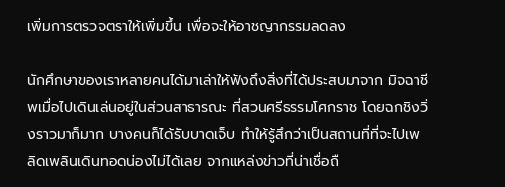เพิ่มการตรวจตราให้เพิ่มขึ้น เพื่อจะให้อาชญากรรมลดลง

นักศึกษาของเราหลายคนได้มาเล่าให้ฟังถึงสิ่งที่ได้ประสบมาจาก มิจฉาชีพเมื่อไปเดินเล่นอยู่ในส่วนสาธารณะ ที่สวนศรีธรรมโศกราช โดยฉกชิงวิ่งราวมาก็มาก บางคนก็ได้รับบาดเจ็บ ทำให้รู้สึกว่าเป็นสถานที่ที่จะไปเพลิดเพลินเดินทอดน่องไม่ได้เลย จากแหล่งข่าวที่น่าเชื่อถื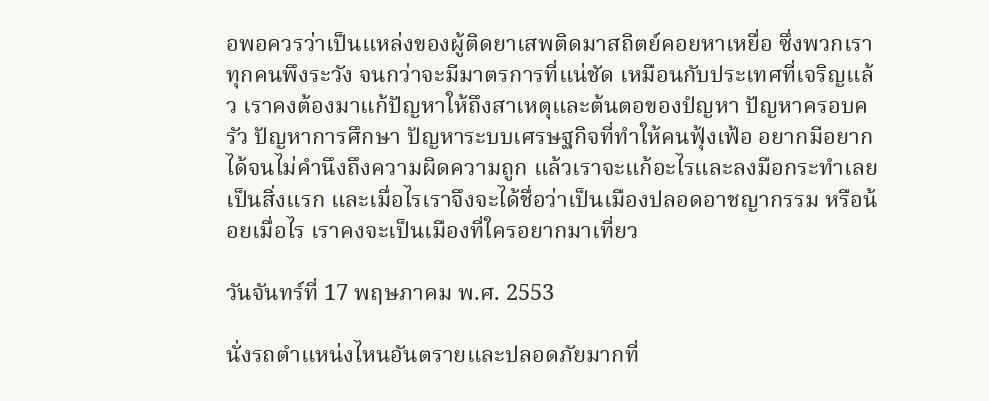อพอควรว่าเป็นแหล่งของผู้ติดยาเสพติดมาสถิตย์คอยหาเหยื่อ ซึ่งพวกเราทุกคนพึงระวัง จนกว่าจะมีมาตรการที่แน่ชัด เหมือนกับประเทศที่เจริญแล้ว เราคงต้องมาแก้ปัญหาให้ถึงสาเหตุและต้นตอของปํญหา ปัญหาครอบครัว ปัญหาการศึกษา ปัญหาระบบเศรษฐกิจที่ทำให้คนฟุ้งเฟ้อ อยากมีอยากได้จนไม่คำนึงถึงความผิดความถูก แล้วเราจะแก้อะไรและลงมือกระทำเลยเป็นสิ่งแรก และเมื่อไรเราจึงจะได้ชื่อว่าเป็นเมืองปลอดอาชญากรรม หรือน้อยเมื่อไร เราคงจะเป็นเมืองที่ใครอยากมาเที่ยว

วันจันทร์ที่ 17 พฤษภาคม พ.ศ. 2553

นั่งรถตำแหน่งไหนอันตรายและปลอดภัยมากที่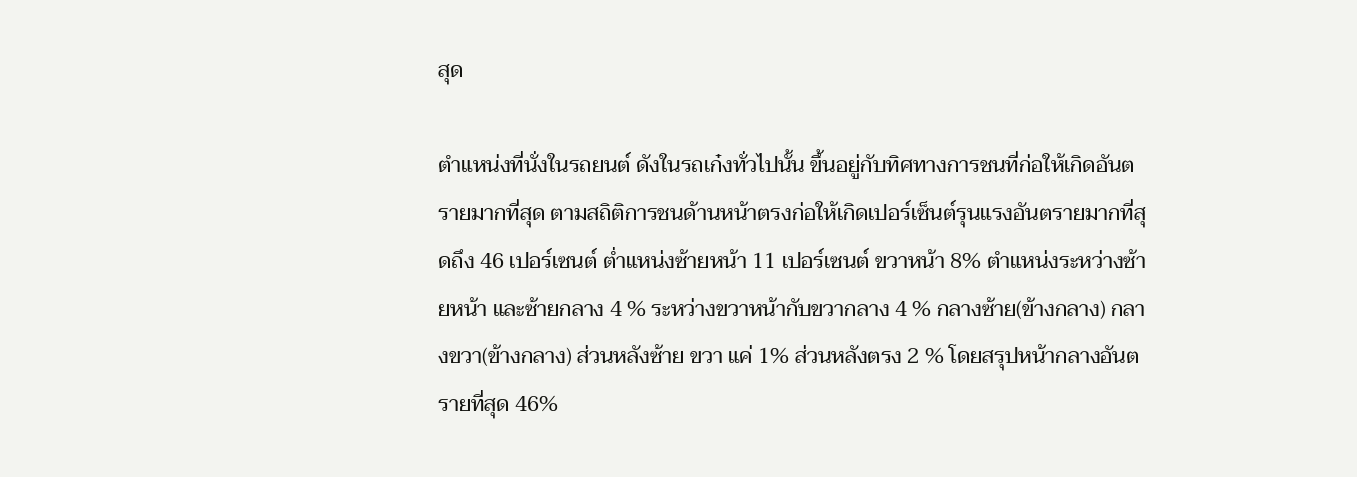สุด

ตำแหน่งที่นั่งในรถยนต์ ดังในรถเก๋งทั่วไปนั้น ขึ้นอยู่กับทิศทางการชนที่ก่อให้เกิดอันตรายมากที่สุด ตามสถิติการชนด้านหน้าตรงก่อให้เกิดเปอร์เซ็นต์รุนแรงอันตรายมากที่สุดถึง 46 เปอร์เซนต์ ต่ำแหน่งซ้ายหน้า 11 เปอร์เซนต์ ขวาหน้า 8% ตำแหน่งระหว่างซ้ายหน้า และซ้ายกลาง 4 % ระหว่างขวาหน้ากับขวากลาง 4 % กลางซ้าย(ข้างกลาง) กลางขวา(ข้างกลาง) ส่วนหลังซ้าย ขวา แค่ 1% ส่วนหลังตรง 2 % โดยสรุปหน้ากลางอันตรายที่สุด 46%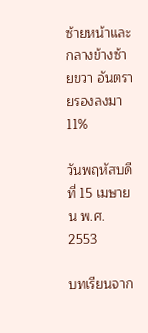ซ้ายหน้าและกลางข้างซ้ายขวา อันตรายรองลงมา 11%

วันพฤหัสบดีที่ 15 เมษายน พ.ศ. 2553

บทเรียนจาก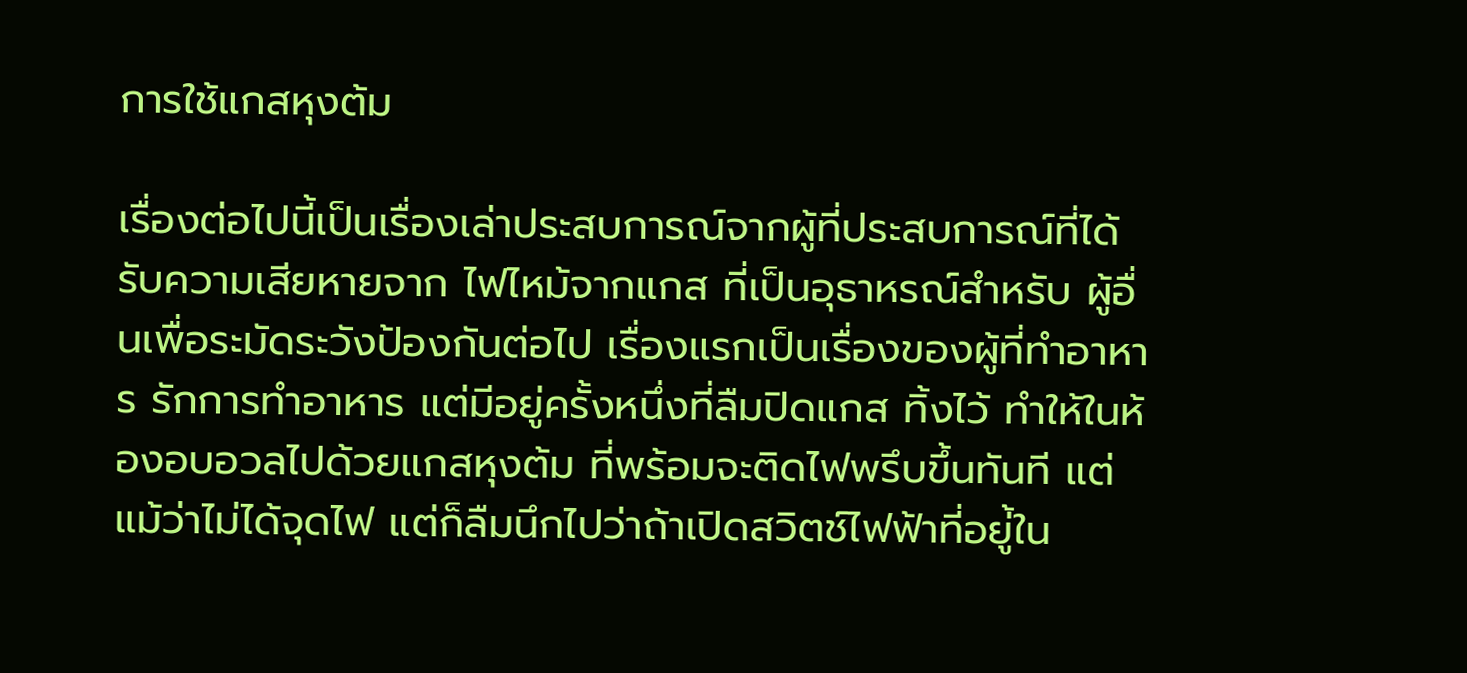การใช้แกสหุงต้ม

เรื่องต่อไปนี้เป็นเรื่องเล่าประสบการณ์จากผู้ที่ประสบการณ์ที่ได้รับความเสียหายจาก ไฟไหม้จากแกส ที่เป็นอุธาหรณ์สำหรับ ผู้อื่นเพื่อระมัดระวังป้องกันต่อไป เรื่องแรกเป็นเรื่องของผู้ที่ทำอาหาร รักการทำอาหาร แต่มีอยู่ครั้งหนึ่งที่ลืมปิดแกส ทิ้งไว้ ทำให้ในห้องอบอวลไปด้วยแกสหุงต้ม ที่พร้อมจะติดไฟพรึบขึ้นทันที แต่แม้ว่าไม่ได้จุดไฟ แต่ก็ลืมนึกไปว่าถ้าเปิดสวิตช์ไฟฟ้าที่อยู่้ใน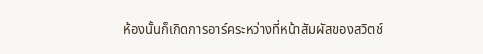ห้องนั้นก็เกิดการอาร์คระหว่างที่หน้าสัมผัสของสวิตช์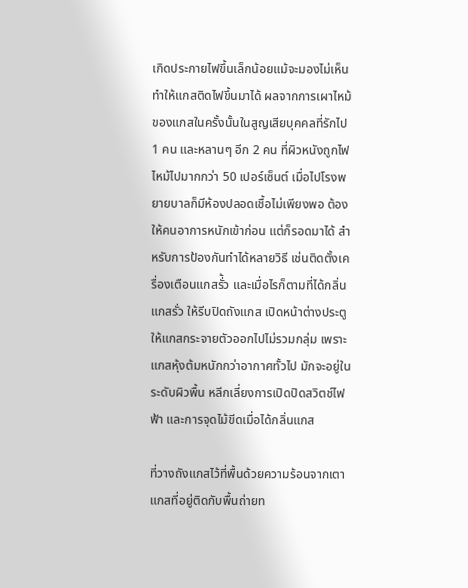เกิดประกายไฟขึ้นเล็กน้อยแม้จะมองไม่เห็นทำให้แกสติดไฟขึ้นมาได้ ผลจากการเผาไหม้ของแกสในครั้งนั้นในสูญเสียบุคคลที่รักไป 1 คน และหลานๆ อีก 2 คน ที่ผิวหนังถูกไฟไหม้ไปมากกว่า 50 เปอร์เซ็นต์ เมื่อไปโรงพยายบาลก็มีห้องปลอดเชื้อไม่เพียงพอ ต้องให้คนอาการหนักเข้าก่อน แต่ก็รอดมาได้ สำหรับการป้องกันทำได้หลายวิธี เช่นติดตั้งเครื่องเตือนแกสรั่้ว และเมื่อไรก็ตามที่ได้กลิ่นแกสรั่ว ให้รีบปิดถังแกส เปิดหน้าต่างประตูให้แกสกระจายตัวออกไปไม่รวมกลุ่ม เพราะแกสหุ้งต้มหนักกว่าอากาศทั้วไป มักจะอยู่ในระดับผิวพื้น หลีกเลี่ยงการเปิดปิดสวิตช์ไฟฟ้า และการจุดไม้ขีดเมื่อได้กลิ่นแกส

ที่วางถังแกสไว้ที่พื้นด้วยความร้อนจากเตาแกสที่อยู่ติดกับพื้นถ่ายท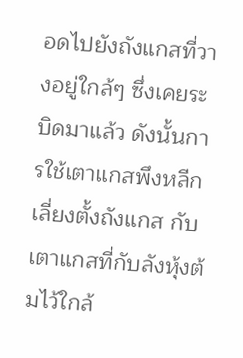อดไปยังถังแกสที่วางอยู่ใกล้ๆ ซึ่งเคยระบิดมาแล้ว ดังนั้นการใช้เตาแกสพึงหลีกเลี่ยงตั้งถังแกส กับเตาแกสที่กับลังหุ้งต้มไว้ใกล้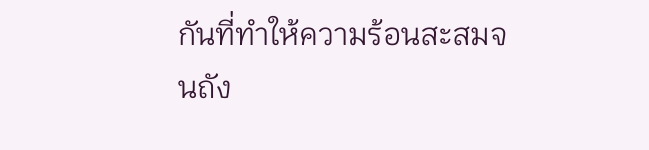กันที่ทำให้ความร้อนสะสมจนถัง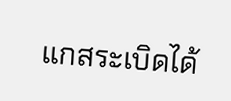แกสระเบิดได้